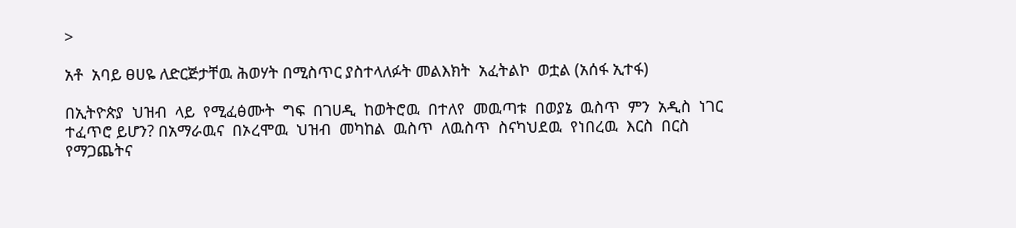>

አቶ  አባይ ፀሀዬ ለድርጅታቸዉ ሕወሃት በሚስጥር ያስተላለፉት መልእክት  አፈትልኮ  ወቷል (አሰፋ ኢተፋ)

በኢትዮጵያ  ህዝብ  ላይ  የሚፈፅሙት  ግፍ  በገሀዲ  ከወትሮዉ  በተለየ  መዉጣቱ  በወያኔ  ዉስጥ  ምን  አዲስ  ነገር  ተፈጥሮ ይሆን? በአማራዉና  በኦረሞዉ  ህዝብ  መካከል  ዉስጥ  ለዉስጥ  ስናካህደዉ  የነበረዉ  እርስ  በርስ  የማጋጨትና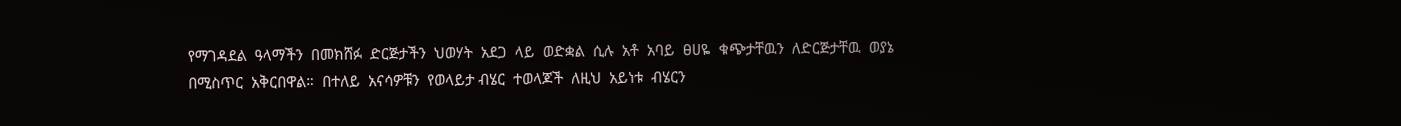የማገዳደል  ዓላማችን  በመክሸፉ  ድርጅታችን  ህወሃት  አደጋ  ላይ  ወድቋል  ሲሉ  አቶ  አባይ  ፀሀዬ  ቁጭታቸዉን  ለድርጅታቸዉ  ወያኔ  በሚስጥር  አቅርበዋል።  በተለይ  አናሳዎቹን  የወላይታ ብሄር  ተወላጆች  ለዚህ  አይነቱ  ብሄርን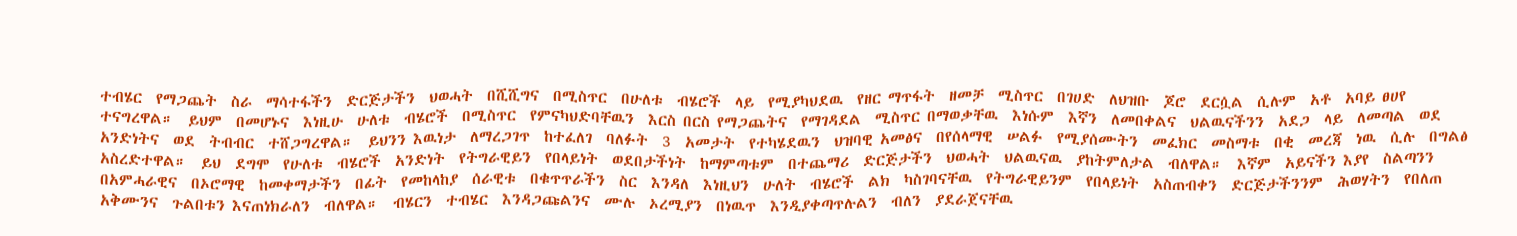ተብሄር  የማጋጨት  ስራ  ማሳተፋችን  ድርጅታችን  ህወሓት  በሺሺግና  በሚስጥር  በሁለቱ  ብሄሮች  ላይ  የሚያካህደዉ  የዘር ማጥፋት  ዘመቻ  ሚስጥር  በገሀድ  ለህዝቡ  ጆሮ  ደርሷል  ሲሉም  አቶ  አባይ ፀሀየ  ተናግረዋል።  ይህም  በመሆኑና  እነዚሁ  ሁለቱ  ብሄሮች  በሚስጥር  የምናካህድባቸዉን  እርስ በርስ የማጋጨትና  የማገዳደል  ሚስጥር በማወቃቸዉ  እነሱም  እኛን  ለመበቀልና  ህልዉናችንን  አደጋ  ላይ  ለመጣል  ወደ  አንድነትና  ወደ  ትብብር  ተሸጋግረዋል።  ይህንን እዉነታ  ለማረጋገጥ  ከተፈለገ  ባለፉት  3  አመታት  የተካሄደዉን  ህዝባዊ አመፅና  በየሰላማዊ  ሠልፉ  የሚያሰሙትን  መፈክር  መስማቱ  በቂ  መረጃ  ነዉ  ሲሉ  በግልፅ  አስረድተዋል።  ይህ  ደግሞ  የሁለቱ  ብሄሮች  አንድነት  የትግራዊይን  የበላይነት  ወደበታችነት  ከማምጣቱም  በተጨማሪ  ድርጅታችን  ህወሓት  ህልዉናዉ  ያከትምለታል  ብለዋል።  እኛም  አይናችን እያየ  ስልጣንን  በአምሓራዊና  በኦሮማዊ  ከመቀማታችን  በፊት  የመከላከያ  ሰራዊቱ  በቁጥጥራችን  ስር  እንዳለ  እነዚህን  ሁለት  ብሄሮች  ልክ  ካስገባናቸዉ  የትግራዊይንም  የበላይነት  አስጠብቀን  ድርጅታችንንም  ሕወሃትን  የበለጠ  አቅሙንና  ጉልበቱን እናጠነክራለን  ብለዋል።  ብሄርን  ተብሄር  እንዳጋጩልንና  ሙሉ  ኦረሚያን  በነዉጥ  እንዲያቀጣጥሉልን  ብለን  ያደራጀናቸዉ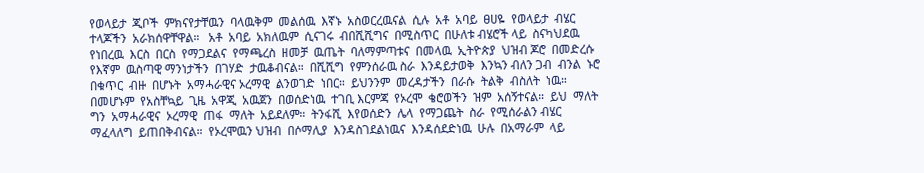የወላይታ  ጂቦች  ምክናየታቸዉን  ባላዉቅም  መልሰዉ  እኛኑ  አስወርረዉናል  ሲሉ  አቶ  አባይ  ፀሀዬ  የወላይታ  ብሄር  ተላጆችን  አራክሰዋቸዋል።   አቶ  አባይ  አክለዉም  ሲናገሩ  ብበሺሺግና  በሚስጥር  በሁለቱ ብሄሮች ላይ  ስናካህደዉ  የነበረዉ  እርስ  በርስ  የማጋደልና  የማጫረስ  ዘመቻ  ዉጤት  ባለማምጣቱና  በመላዉ  ኢትዮጵያ  ህዝብ ጆሮ  በመድረሱ  የእኛም  ዉስጣዊ ማንነታችን  በገሃድ  ታዉቆብናል።  በሺሺግ  የምንሰራዉ ስራ  እንዳይታወቅ  እንኳን ብለን ጋብ  ብንል  ኑሮ  በቁጥር  ብዙ  በሆኑት  አማሓራዊና ኦረማዊ  ልንወገድ  ነበር።  ይህንንም  መረዳታችን  በራሱ  ትልቅ  ብስለት  ነዉ።  በመሆኑም  የአስቸኳይ  ጊዜ  አዋጂ  አዉጀን  በወሰድነዉ  ተገቢ እርምጃ  የኦረሞ  ቄሮወችን  ዝም  አሰኝተናል።  ይህ  ማለት ግን  አማሓራዊና  ኦረማዊ  ጠፋ  ማለት  አይደለም።  ትንፋሺ  እየወሰድን  ሌላ  የማጋጨት  ስራ  የሚሰራልን ብሄር ማፈላለግ  ይጠበቅብናል።  የኦረሞዉን ህዝብ  በሶማሊያ  እንዳስገደልነዉና  እንዳሰደድነዉ  ሁሉ  በአማራም  ላይ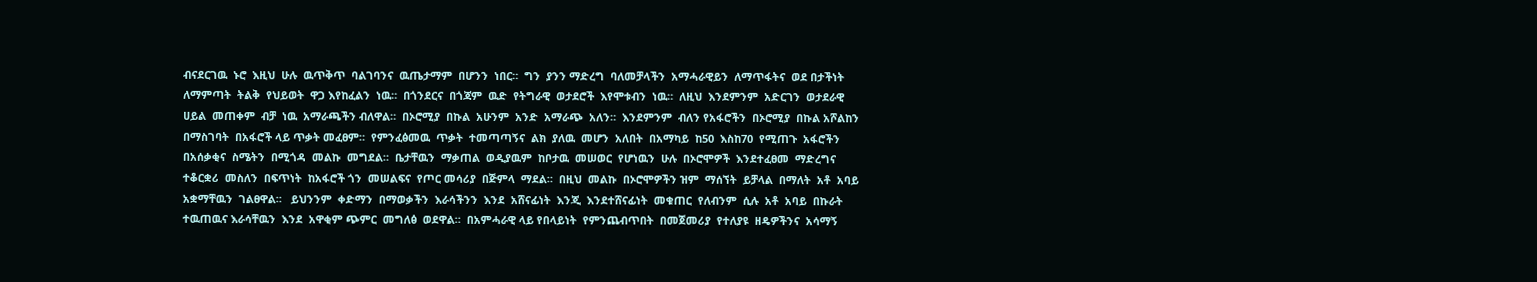ብናደርገዉ  ኑሮ  እዚህ  ሁሉ  ዉጥቅጥ  ባልገባንና  ዉጤታማም  በሆንን  ነበር።  ግን  ያንን ማድረግ  ባለመቻላችን  አማሓራዊይን  ለማጥፋትና  ወደ በታችነት ለማምጣት  ትልቅ  የህይወት  ዋጋ እየከፈልን  ነዉ።  በጎንደርና  በጎጃም  ዉድ  የትግራዊ  ወታደሮች  እየሞቱብን  ነዉ።  ለዚህ  እንደምንም  አድርገን  ወታደራዊ  ሀይል  መጠቀም  ብቻ  ነዉ  አማራጫችን ብለዋል።  በኦሮሚያ  በኩል  አሁንም  አንድ  አማራጭ  አለን።  እንደምንም  ብለን የአፋሮችን  በኦሮሚያ  በኩል አሾልከን  በማስገባት  በአፋሮች ላይ ጥቃት መፈፀም።  የምንፈፅመዉ  ጥቃት  ተመጣጣኝና  ልክ  ያለዉ  መሆን  አለበት  በአማካይ  ከ50  እስከ70  የሚጠጉ  አፋሮችን  በአሰቃቂና  ስሜትን  በሚጎዳ  መልኩ  መግደል።  ቤታቸዉን  ማቃጠል  ወዲያዉም  ከቦታዉ  መሠወር  የሆነዉን  ሁሉ  በኦሮሞዎች  እንደተፈፀመ  ማድረግና  ተቆርቋሪ  መስለን  በፍጥነት  ከአፋሮች ጎን  መሠልፍና  የጦር መሳሪያ  በጅምላ  ማደል።  በዚህ  መልኩ  በኦሮሞዎችን ዝም  ማሰኘት  ይቻላል  በማለት  አቶ  አባይ  አቋማቸዉን  ገልፀዋል።   ይህንንም  ቀድማን  በማወቃችን  እራሳችንን  እንደ  አሸናፊነት  እንጂ  እንደተሸናፊነት  መቁጠር  የለብንም  ሲሉ  አቶ  አባይ  በኩራት  ተዉጠዉና እራሳቸዉን  እንደ  አዋቂም ጭምር  መግለፅ  ወደዋል።  በአምሓራዊ ላይ የበላይነት  የምንጨብጥበት  በመጀመሪያ  የተለያዩ  ዘዴዎችንና  አሳማኝ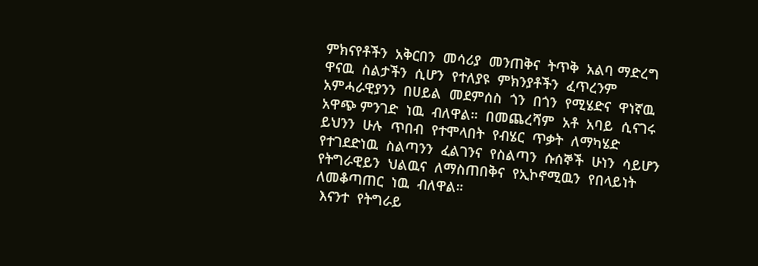ምክናየቶችን  አቅርበን  መሳሪያ  መንጠቅና  ትጥቅ  አልባ ማድረግ  ዋናዉ  ስልታችን  ሲሆን  የተለያዩ  ምክንያቶችን  ፈጥረንም  አምሓራዊያንን  በሀይል  መደምሰስ  ጎን  በጎን  የሚሄድና  ዋነኛዉ  አዋጭ ምንገድ  ነዉ  ብለዋል።  በመጨረሻም  አቶ  አባይ  ሲናገሩ  ይህንን  ሁሉ  ጥበብ  የተሞላበት  የብሄር  ጥቃት  ለማካሄድ  የተገደድነዉ  ስልጣንን  ፈልገንና  የስልጣን  ሱሰኞች  ሁነን  ሳይሆን  የትግራዊይን  ህልዉና  ለማስጠበቅና  የኢኮኖሚዉን  የበላይነት  ለመቆጣጠር  ነዉ  ብለዋል።
 እናንተ  የትግራይ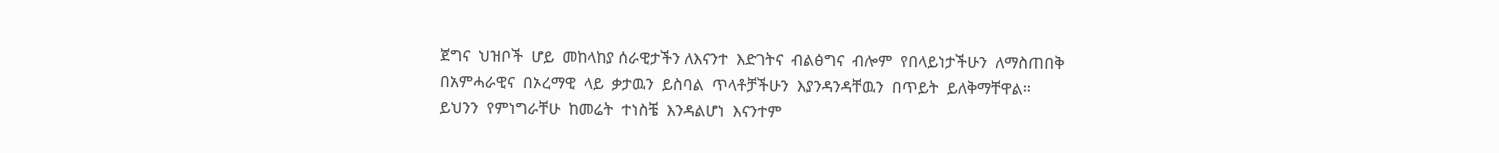ጀግና  ህዝቦች  ሆይ  መከላከያ ሰራዊታችን ለእናንተ  እድገትና  ብልፅግና  ብሎም  የበላይነታችሁን  ለማስጠበቅ  በአምሓራዊና  በኦረማዊ  ላይ  ቃታዉን  ይስባል  ጥላቶቻችሁን  እያንዳንዳቸዉን  በጥይት  ይለቅማቸዋል። ይህንን  የምነግራቸሁ  ከመሬት  ተነስቼ  እንዳልሆነ  እናንተም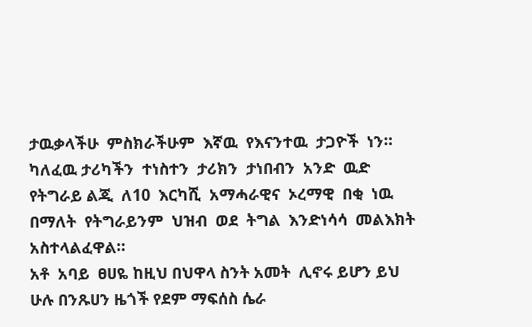ታዉቃላችሁ  ምስክራችሁም  እኛዉ  የእናንተዉ  ታጋዮች  ነን።  ካለፈዉ ታሪካችን  ተነስተን  ታሪክን  ታነበብን  አንድ  ዉድ  የትግራይ ልጂ  ለ10  እርካሺ  አማሓራዊና  ኦረማዊ  በቂ  ነዉ  በማለት  የትግራይንም  ህዝብ  ወደ  ትግል  እንድነሳሳ  መልእክት  አስተላልፈዋል።
አቶ  አባይ  ፀሀዬ ከዚህ በህዋላ ስንት አመት  ሊኖሩ ይሆን ይህ ሁሉ በንጹሀን ዜጎች የደም ማፍሰስ ሴራ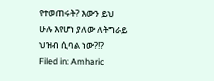የተወጠሩት? እውን ይህ ሁሉ እየሆነ ያለው ለትግራይ ህዝብ ሲባል ነው?!?
Filed in: Amharic